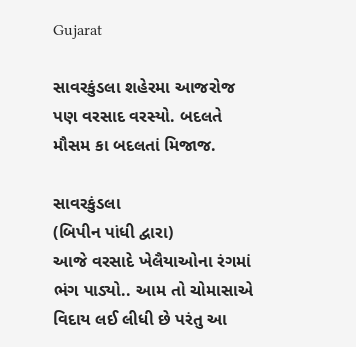Gujarat

સાવરકુંડલા શહેરમા આજરોજ પણ વરસાદ વરસ્યો. બદલતે મૌસમ કા બદલતાં મિજાજ.

સાવરકુંડલા
(બિપીન પાંધી દ્વારા)
આજે વરસાદે ખેલૈયાઓના રંગમાં ભંગ પાડ્યો.. આમ તો ચોમાસાએ વિદાય લઈ લીધી છે પરંતુ આ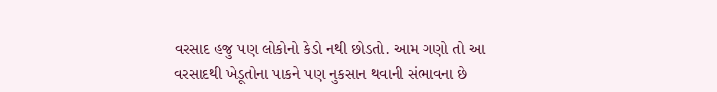વરસાદ હજુ પણ લોકોનો કેડો નથી છોડતો. આમ ગણો તો આ વરસાદથી ખેડૂતોના પાકને પણ નુકસાન થવાની સંભાવના છે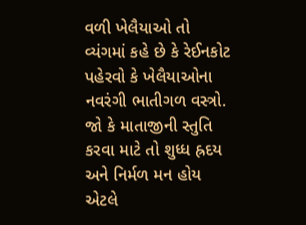વળી ખેલૈયાઓ તો વ્યંગમાં કહે છે કે રેઈનકોટ પહેરવો કે ખેલૈયાઓના નવરંગી ભાતીગળ વસ્ત્રો. જો કે માતાજીની સ્તુતિ કરવા માટે તો શુધ્ધ હ્રદય અને નિર્મળ મન હોય એટલે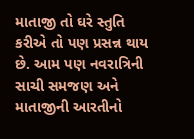માતાજી તો ઘરે સ્તુતિ કરીએ તો પણ પ્રસન્ન થાય છે. આમ પણ નવરાત્રિની સાચી સમજણ અને માતાજીની આરતીનો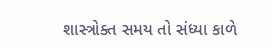શાસ્ત્રોક્ત સમય તો સંધ્યા કાળે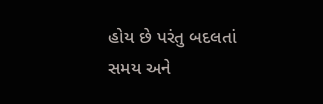હોય છે પરંતુ બદલતાં સમય અને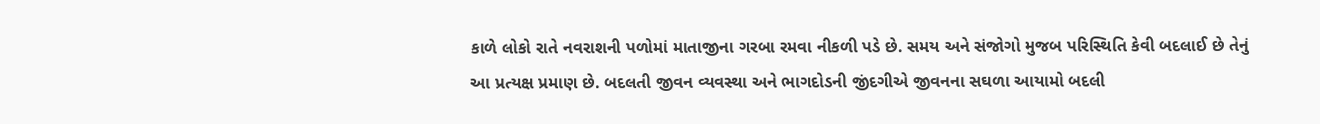કાળે લોકો રાતે નવરાશની પળોમાં માતાજીના ગરબા રમવા નીકળી પડે છે. સમય અને સંજોગો મુજબ પરિસ્થિતિ કેવી બદલાઈ છે તેનું આ પ્રત્યક્ષ પ્રમાણ છે. બદલતી જીવન વ્યવસ્થા અને ભાગદોડની જીંદગીએ જીવનના સઘળા આયામો બદલી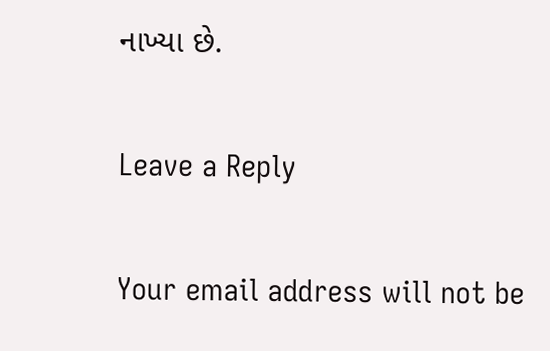નાખ્યા છે.

Leave a Reply

Your email address will not be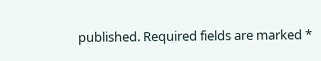published. Required fields are marked *